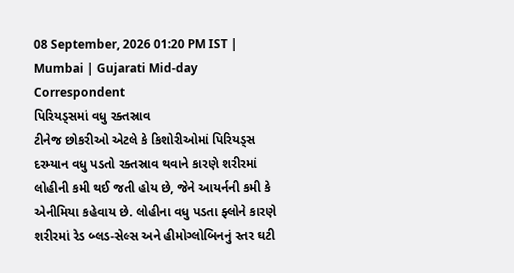08 September, 2026 01:20 PM IST | Mumbai | Gujarati Mid-day Correspondent
પિરિયડ્સમાં વધુ રક્તસ્રાવ
ટીનેજ છોકરીઓ એટલે કે કિશોરીઓમાં પિરિયડ્સ દરમ્યાન વધુ પડતો રક્તસ્રાવ થવાને કારણે શરીરમાં લોહીની કમી થઈ જતી હોય છે, જેને આયર્નની કમી કે એનીમિયા કહેવાય છે. લોહીના વધુ પડતા ફ્લોને કારણે શરીરમાં રેડ બ્લડ-સેલ્સ અને હીમોગ્લોબિનનું સ્તર ઘટી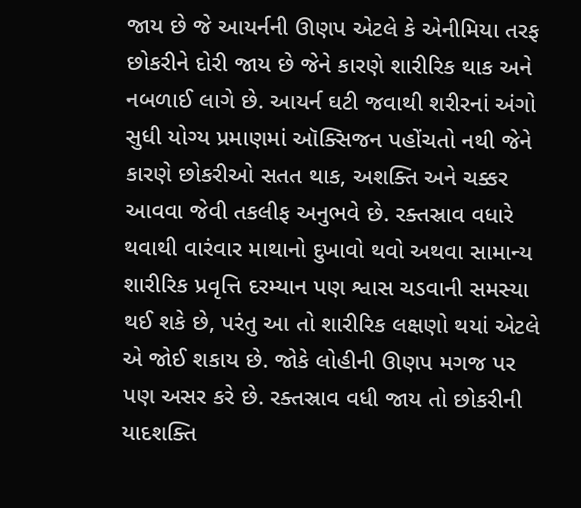જાય છે જે આયર્નની ઊણપ એટલે કે એનીમિયા તરફ છોકરીને દોરી જાય છે જેને કારણે શારીરિક થાક અને નબળાઈ લાગે છે. આયર્ન ઘટી જવાથી શરીરનાં અંગો સુધી યોગ્ય પ્રમાણમાં ઑક્સિજન પહોંચતો નથી જેને કારણે છોકરીઓ સતત થાક, અશક્તિ અને ચક્કર આવવા જેવી તકલીફ અનુભવે છે. રક્તસ્રાવ વધારે થવાથી વારંવાર માથાનો દુખાવો થવો અથવા સામાન્ય શારીરિક પ્રવૃત્તિ દરમ્યાન પણ શ્વાસ ચડવાની સમસ્યા થઈ શકે છે, પરંતુ આ તો શારીરિક લક્ષણો થયાં એટલે એ જોઈ શકાય છે. જોકે લોહીની ઊણપ મગજ પર પણ અસર કરે છે. રક્તસ્રાવ વધી જાય તો છોકરીની યાદશક્તિ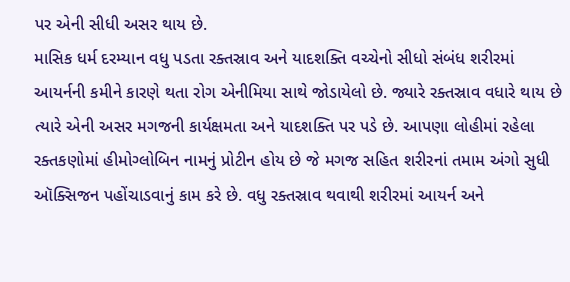પર એની સીધી અસર થાય છે.
માસિક ધર્મ દરમ્યાન વધુ પડતા રક્તસ્રાવ અને યાદશક્તિ વચ્ચેનો સીધો સંબંધ શરીરમાં આયર્નની કમીને કારણે થતા રોગ એનીમિયા સાથે જોડાયેલો છે. જ્યારે રક્તસ્રાવ વધારે થાય છે ત્યારે એની અસર મગજની કાર્યક્ષમતા અને યાદશક્તિ પર પડે છે. આપણા લોહીમાં રહેલા રક્તકણોમાં હીમોગ્લોબિન નામનું પ્રોટીન હોય છે જે મગજ સહિત શરીરનાં તમામ અંગો સુધી ઑક્સિજન પહોંચાડવાનું કામ કરે છે. વધુ રક્તસ્રાવ થવાથી શરીરમાં આયર્ન અને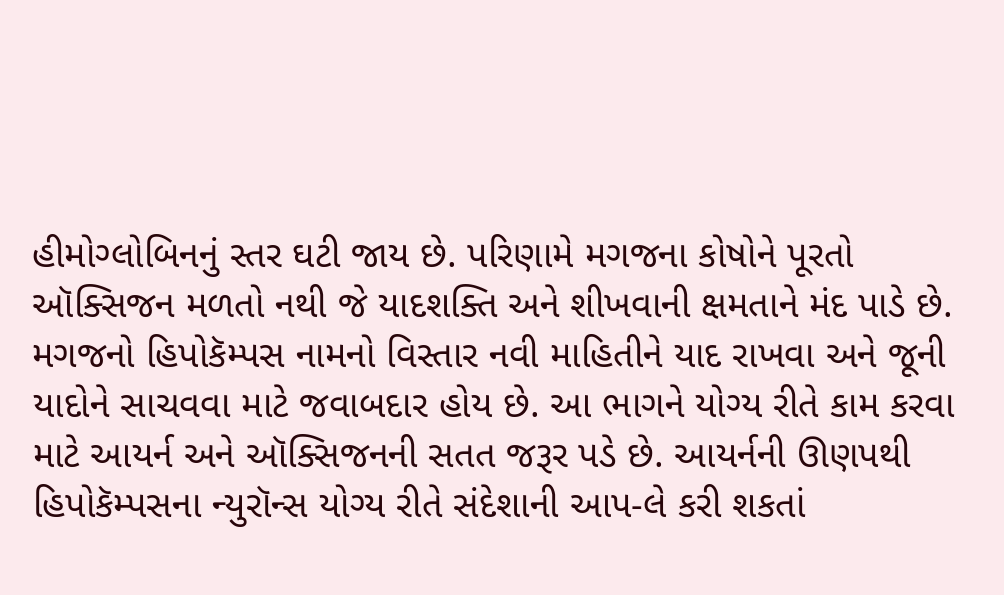હીમોગ્લોબિનનું સ્તર ઘટી જાય છે. પરિણામે મગજના કોષોને પૂરતો ઑક્સિજન મળતો નથી જે યાદશક્તિ અને શીખવાની ક્ષમતાને મંદ પાડે છે.
મગજનો હિપોકૅમ્પસ નામનો વિસ્તાર નવી માહિતીને યાદ રાખવા અને જૂની યાદોને સાચવવા માટે જવાબદાર હોય છે. આ ભાગને યોગ્ય રીતે કામ કરવા માટે આયર્ન અને ઑક્સિજનની સતત જરૂર પડે છે. આયર્નની ઊણપથી હિપોકૅમ્પસના ન્યુરૉન્સ યોગ્ય રીતે સંદેશાની આપ-લે કરી શકતાં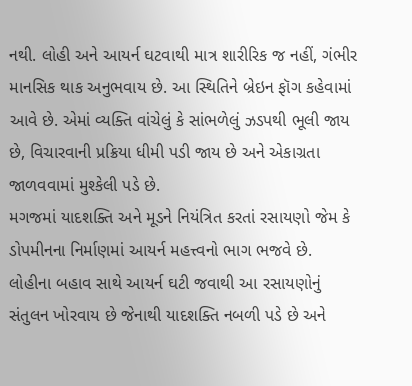નથી. લોહી અને આયર્ન ઘટવાથી માત્ર શારીરિક જ નહીં, ગંભીર માનસિક થાક અનુભવાય છે. આ સ્થિતિને બ્રેઇન ફૉગ કહેવામાં આવે છે. એમાં વ્યક્તિ વાંચેલું કે સાંભળેલું ઝડપથી ભૂલી જાય છે, વિચારવાની પ્રક્રિયા ધીમી પડી જાય છે અને એકાગ્રતા જાળવવામાં મુશ્કેલી પડે છે.
મગજમાં યાદશક્તિ અને મૂડને નિયંત્રિત કરતાં રસાયણો જેમ કે ડોપમીનના નિર્માણમાં આયર્ન મહત્ત્વનો ભાગ ભજવે છે. લોહીના બહાવ સાથે આયર્ન ઘટી જવાથી આ રસાયણોનું સંતુલન ખોરવાય છે જેનાથી યાદશક્તિ નબળી પડે છે અને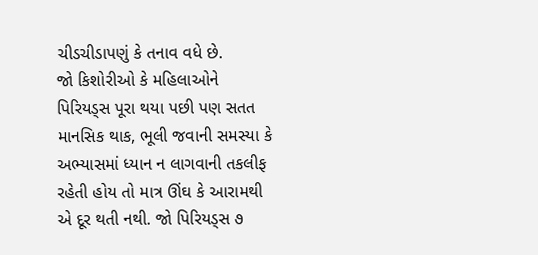ચીડચીડાપણું કે તનાવ વધે છે.
જો કિશોરીઓ કે મહિલાઓને પિરિયડ્સ પૂરા થયા પછી પણ સતત માનસિક થાક, ભૂલી જવાની સમસ્યા કે અભ્યાસમાં ધ્યાન ન લાગવાની તકલીફ રહેતી હોય તો માત્ર ઊંઘ કે આરામથી એ દૂર થતી નથી. જો પિરિયડ્સ ૭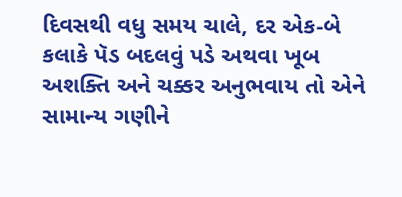દિવસથી વધુ સમય ચાલે, દર એક-બે કલાકે પૅડ બદલવું પડે અથવા ખૂબ અશક્તિ અને ચક્કર અનુભવાય તો એને સામાન્ય ગણીને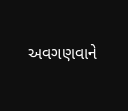અવગણવાને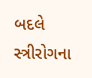બદલે સ્ત્રીરોગના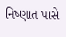નિષ્ણાત પાસે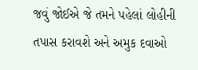જવું જોઈએ જે તમને પહેલાં લોહીની તપાસ કરાવશે અને અમુક દવાઓ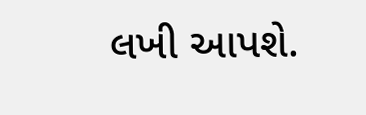લખી આપશે.